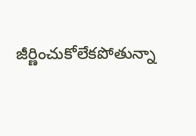జీర్ణించుకోలేకపోతున్నా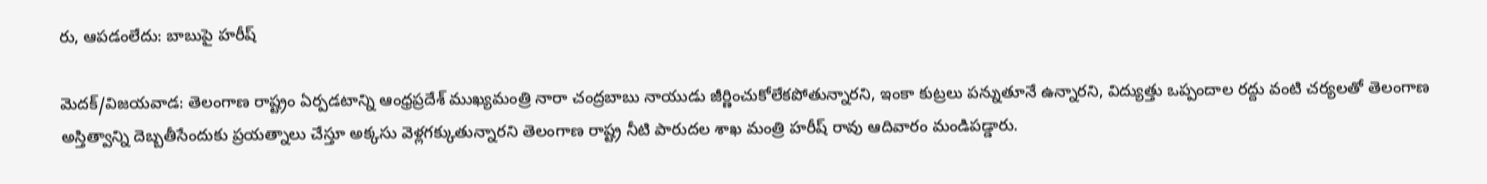రు, ఆపడంలేదు: బాబుపై హరీష్

మెదక్/విజయవాడ: తెలంగాణ రాష్ట్రం ఏర్పడటాన్ని ఆంధ్రప్రదేశ్ ముఖ్యమంత్రి నారా చంద్రబాబు నాయుడు జీర్ణించుకోలేకపోతున్నారని, ఇంకా కుట్రలు పన్నుతూనే ఉన్నారని, విద్యుత్తు ఒప్పందాల రద్దు వంటి చర్యలతో తెలంగాణ అస్తిత్వాన్ని దెబ్బతీసేందుకు ప్రయత్నాలు చేస్తూ అక్కసు వెళ్లగక్కుతున్నారని తెలంగాణ రాష్ట్ర నీటి పారుదల శాఖ మంత్రి హరీష్ రావు ఆదివారం మండిపడ్డారు.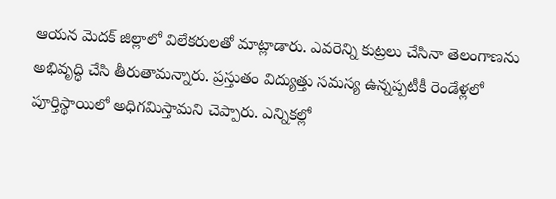ఆయన మెదక్ జిల్లాలో విలేకరులతో మాట్లాడారు. ఎవరెన్ని కుట్రలు చేసినా తెలంగాణను అభివృద్ధి చేసి తీరుతామన్నారు. ప్రస్తుతం విద్యుత్తు సమస్య ఉన్నప్పటీకీ రెండేళ్లలో పూర్తిస్థాయిలో అధిగమిస్తామని చెప్పారు. ఎన్నికల్లో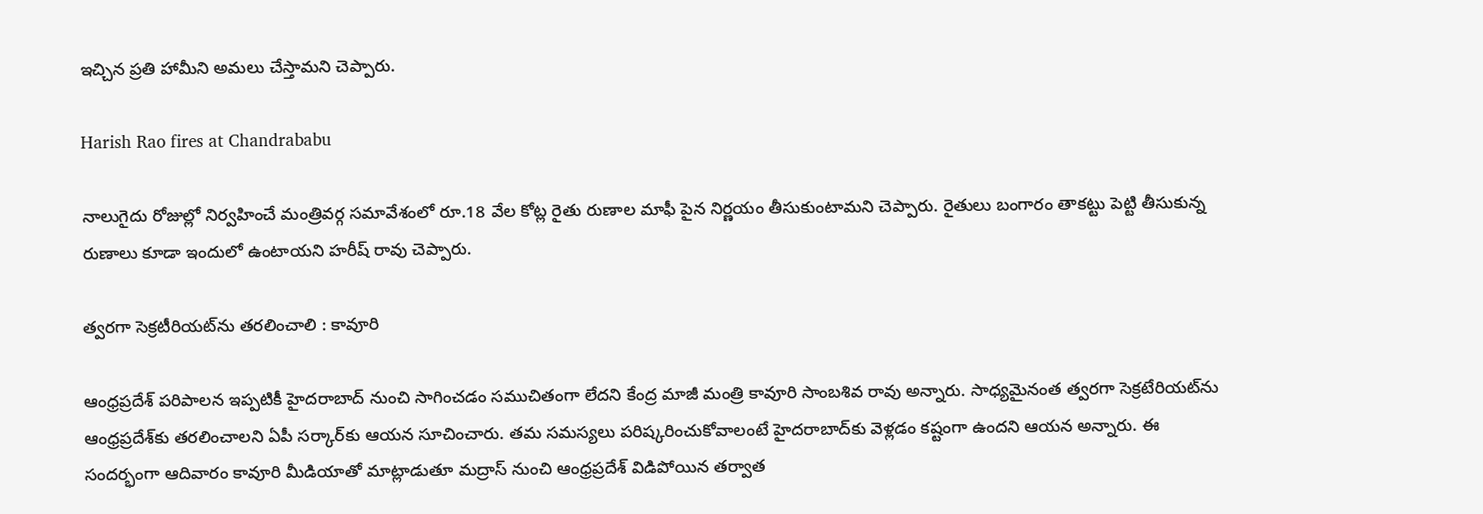ఇచ్చిన ప్రతి హామీని అమలు చేస్తామని చెప్పారు.

Harish Rao fires at Chandrababu

నాలుగైదు రోజుల్లో నిర్వహించే మంత్రివర్గ సమావేశంలో రూ.18 వేల కోట్ల రైతు రుణాల మాఫీ పైన నిర్ణయం తీసుకుంటామని చెప్పారు. రైతులు బంగారం తాకట్టు పెట్టి తీసుకున్న రుణాలు కూడా ఇందులో ఉంటాయని హరీష్ రావు చెప్పారు.

త్వరగా సెక్రటీరియట్‌ను తరలించాలి : కావూరి

ఆంధ్రప్రదేశ్ పరిపాలన ఇప్పటికీ హైదరాబాద్ నుంచి సాగించడం సముచితంగా లేదని కేంద్ర మాజీ మంత్రి కావూరి సాంబశివ రావు అన్నారు. సాధ్యమైనంత త్వరగా సెక్రటేరియట్‌ను ఆంధ్రప్రదేశ్‌కు తరలించాలని ఏపీ సర్కార్‌కు ఆయన సూచించారు. తమ సమస్యలు పరిష్కరించుకోవాలంటే హైదరాబాద్‌కు వెళ్లడం కష్టంగా ఉందని ఆయన అన్నారు. ఈ సందర్భంగా ఆదివారం కావూరి మీడియాతో మాట్లాడుతూ మద్రాస్ నుంచి ఆంధ్రప్రదేశ్ విడిపోయిన తర్వాత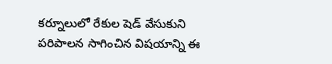కర్నూలులో రేకుల షెడ్ వేసుకుని పరిపాలన సాగించిన విషయాన్ని ఈ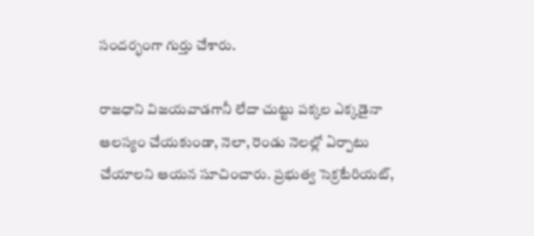సందర్భంగా గుర్తు చేశారు.

రాజధాని విజయవాడగానీ లేదా చుట్టు పక్కల ఎక్కడైనా ఆలస్యం చేయకుండా, నెలా, రెండు నెలల్లో ఏర్పాటు చేయాలని ఆయన సూచించారు. ప్రభుత్వ సెక్రటేరియట్,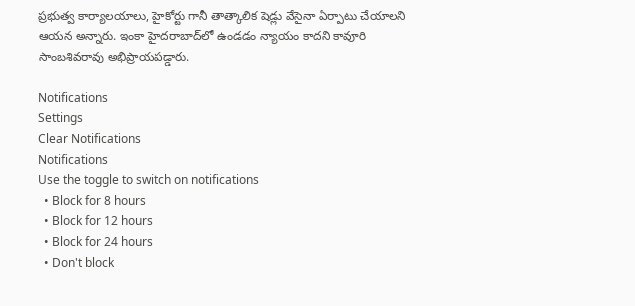ప్రభుత్వ కార్యాలయాలు, హైకోర్టు గానీ తాత్కాలిక షెడ్లు వేసైనా ఏర్పాటు చేయాలని ఆయన అన్నారు. ఇంకా హైదరాబాద్‌లో ఉండడం న్యాయం కాదని కావూరి సాంబశివరావు అభిప్రాయపడ్డారు.

Notifications
Settings
Clear Notifications
Notifications
Use the toggle to switch on notifications
  • Block for 8 hours
  • Block for 12 hours
  • Block for 24 hours
  • Don't block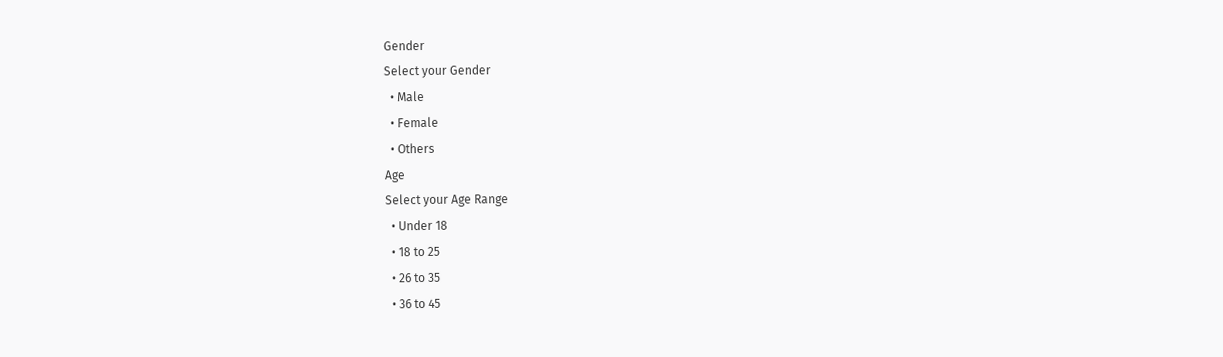Gender
Select your Gender
  • Male
  • Female
  • Others
Age
Select your Age Range
  • Under 18
  • 18 to 25
  • 26 to 35
  • 36 to 45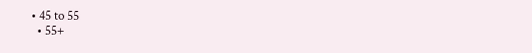• 45 to 55
  • 55+